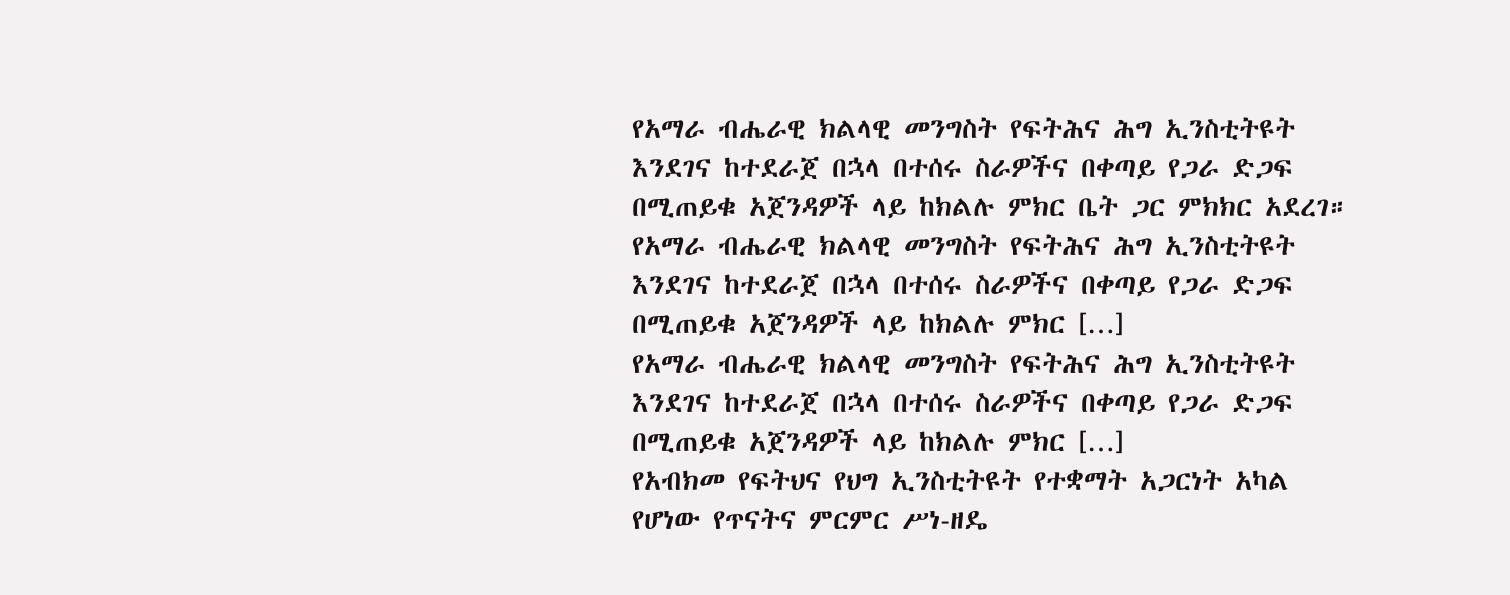የአማራ ብሔራዊ ክልላዊ መንግስት የፍትሕና ሕግ ኢንስቲትዩት እንደገና ከተደራጀ በኋላ በተሰሩ ስራዎችና በቀጣይ የጋራ ድጋፍ በሚጠይቁ አጀንዳዎች ላይ ከክልሉ ምክር ቤት ጋር ምክክር አደረገ።
የአማራ ብሔራዊ ክልላዊ መንግስት የፍትሕና ሕግ ኢንስቲትዩት እንደገና ከተደራጀ በኋላ በተሰሩ ስራዎችና በቀጣይ የጋራ ድጋፍ በሚጠይቁ አጀንዳዎች ላይ ከክልሉ ምክር […]
የአማራ ብሔራዊ ክልላዊ መንግስት የፍትሕና ሕግ ኢንስቲትዩት እንደገና ከተደራጀ በኋላ በተሰሩ ስራዎችና በቀጣይ የጋራ ድጋፍ በሚጠይቁ አጀንዳዎች ላይ ከክልሉ ምክር […]
የአብክመ የፍትህና የህግ ኢንስቲትዩት የተቋማት አጋርነት አካል የሆነው የጥናትና ምርምር ሥነ-ዘዴ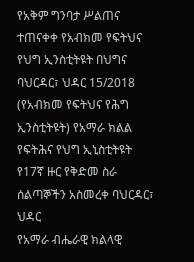የአቅም ግንባታ ሥልጠና ተጠናቀቀ የአብክመ የፍትህና የህግ ኢንስቲትዩት በህግና
ባህርዳር፣ ህዳር 15/2018 (የአብክመ የፍትህና የሕግ ኢንስቲትዩት) የአማራ ክልል የፍትሕና የህግ ኢኒስቲትዩት የ17ኛ ዙር የቅድመ ስራ ሰልጣኞችን አስመረቀ ባህርዳር፣ ህዳር
የአማራ ብሔራዊ ክልላዊ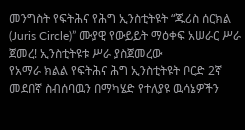መንግስት የፍትሕና የሕግ ኢንስቲትዩት “ጁሪስ ሰርክል (Juris Circle)” ሙያዊ የውይይት ማዕቀፍ አሠራር ሥራ ጀመረ! ኢንስቲትዩቱ ሥራ ያስጀመረው
የአማራ ክልል የፍትሕና ሕግ ኢንስቲትዩት ቦርድ 2ኛ መደበኛ ስብሰባዉን በማካሄድ የተለያዩ ዉሳኔዎችን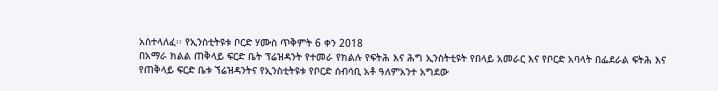አስተላለፈ፡፡ የኢንስቲትዩቱ ቦርድ ሃሙስ ጥቅምት 6 ቀን 2018
በአማራ ክልል ጠቅላይ ፍርድ ቤት ፕሬዝዳንት የተመራ የክልሉ የፍትሕ እና ሕግ ኢንስትቲዩት የበላይ አመራር እና የቦርድ አባላት በፌደራል ፍትሕ እና
የጠቅላይ ፍርድ ቤቱ ኘሬዝዳንትና የኢንስቲትዩቱ የቦርድ ሰብሳቢ አቶ ዓለምአንተ አግደው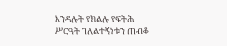እንዳሉት የክልሉ የፍትሕ ሥርዓት ገለልተኝነቱን ጠብቆ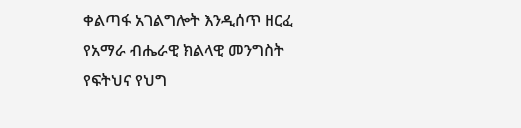ቀልጣፋ አገልግሎት እንዲሰጥ ዘርፈ
የአማራ ብሔራዊ ክልላዊ መንግስት የፍትህና የህግ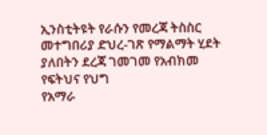ኢንስቲትዩት የራሱን የመረጃ ትስስር መተግበሪያ ድህረ-ገጽ የማልማት ሂደት ያለበትን ደረጃ ገመገመ የአብክመ የፍትህና የህግ
የአማራ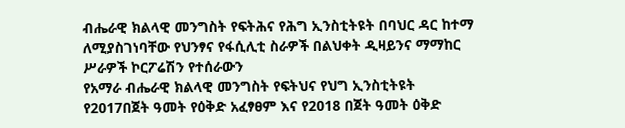ብሔራዊ ክልላዊ መንግስት የፍትሕና የሕግ ኢንስቲትዩት በባህር ዳር ከተማ ለሚያስገነባቸው የህንፃና የፋሲሊቲ ስራዎች በልህቀት ዲዛይንና ማማከር ሥራዎች ኮርፖሬሽን የተሰራውን
የአማራ ብሔራዊ ክልላዊ መንግስት የፍትህና የህግ ኢንስቲትዩት የ2017በጀት ዓመት የዕቅድ አፈፃፀም እና የ2018 በጀት ዓመት ዕቅድ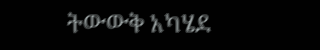ትውውቅ አካሄደ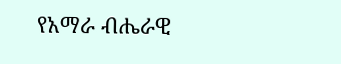የአማራ ብሔራዊ